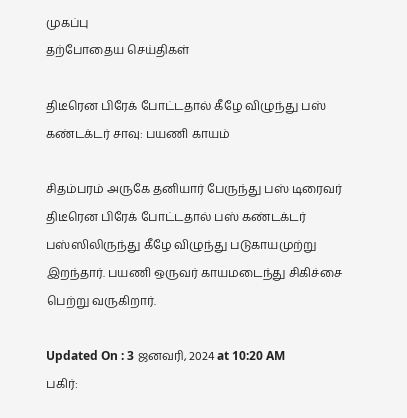முகப்பு
தற்போதைய செய்திகள்

திடீரென பிரேக் போட்டதால் கீழே விழுந்து பஸ் கண்டக்டர் சாவு: பயணி காயம்

சிதம்பரம் அருகே தனியார் பேருந்து பஸ் டிரைவர் திடீரென பிரேக் போட்டதால் பஸ் கண்டக்டர் பஸ்ஸிலிருந்து கீழே விழுந்து படுகாயமுற்று இறந்தார். பயணி ஒருவர் காயமடைந்து சிகிச்சை பெற்று வருகிறார்.

Updated On : 3 ஜனவரி, 2024 at 10:20 AM
பகிர்: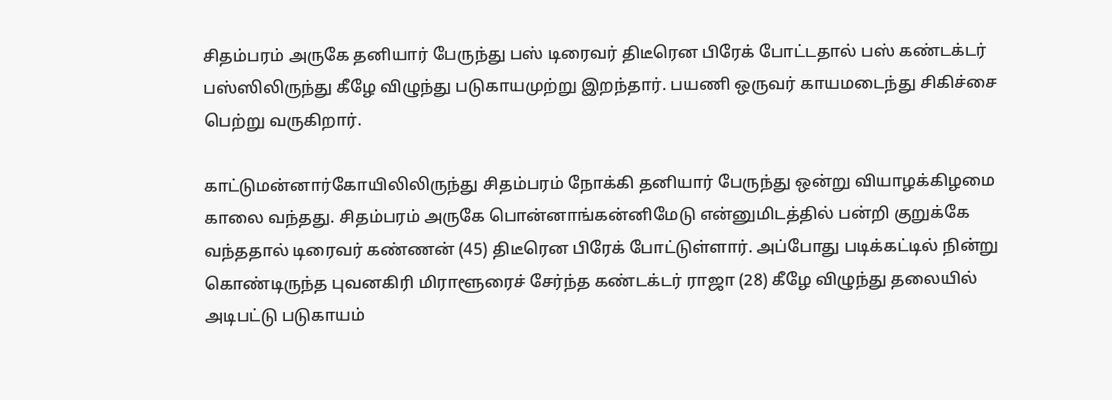சிதம்பரம் அருகே தனியார் பேருந்து பஸ் டிரைவர் திடீரென பிரேக் போட்டதால் பஸ் கண்டக்டர் பஸ்ஸிலிருந்து கீழே விழுந்து படுகாயமுற்று இறந்தார். பயணி ஒருவர் காயமடைந்து சிகிச்சை பெற்று வருகிறார்.

காட்டுமன்னார்கோயிலிலிருந்து சிதம்பரம் நோக்கி தனியார் பேருந்து ஒன்று வியாழக்கிழமை காலை வந்தது. சிதம்பரம் அருகே பொன்னாங்கன்னிமேடு என்னுமிடத்தில் பன்றி குறுக்கே வந்ததால் டிரைவர் கண்ணன் (45) திடீரென பிரேக் போட்டுள்ளார். அப்போது படிக்கட்டில் நின்று கொண்டிருந்த புவனகிரி மிராளூரைச் சேர்ந்த கண்டக்டர் ராஜா (28) கீழே விழுந்து தலையில் அடிபட்டு படுகாயம்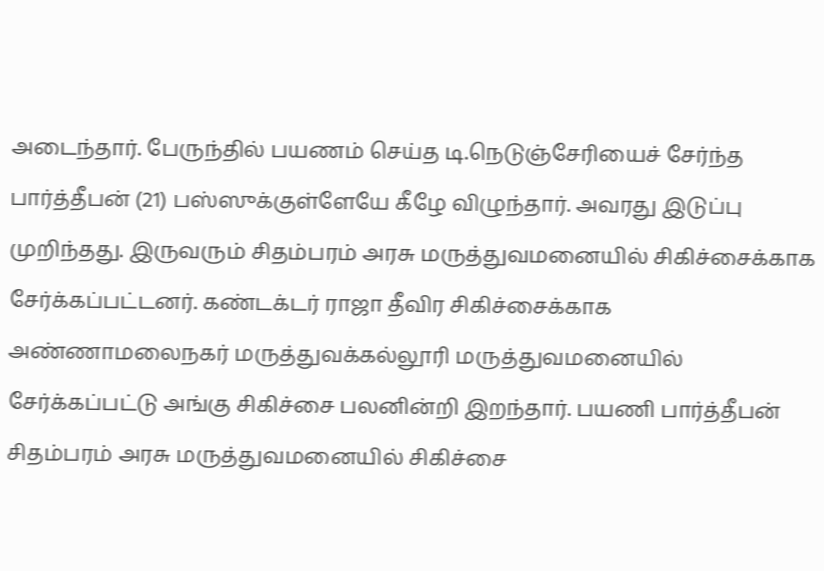அடைந்தார். பேருந்தில் பயணம் செய்த டி.நெடுஞ்சேரியைச் சேர்ந்த பார்த்தீபன் (21) பஸ்ஸுக்குள்ளேயே கீழே விழுந்தார். அவரது இடுப்பு முறிந்தது. இருவரும் சிதம்பரம் அரசு மருத்துவமனையில் சிகிச்சைக்காக சேர்க்கப்பட்டனர். கண்டக்டர் ராஜா தீவிர சிகிச்சைக்காக அண்ணாமலைநகர் மருத்துவக்கல்லூரி மருத்துவமனையில் சேர்க்கப்பட்டு அங்கு சிகிச்சை பலனின்றி இறந்தார். பயணி பார்த்தீபன் சிதம்பரம் அரசு மருத்துவமனையில் சிகிச்சை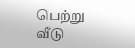பெற்று வீடு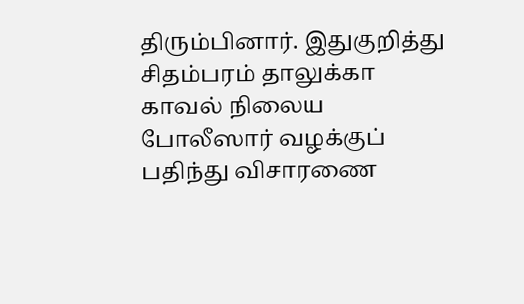திரும்பினார். இதுகுறித்து சிதம்பரம் தாலுக்கா காவல் நிலைய போலீஸார் வழக்குப் பதிந்து விசாரணை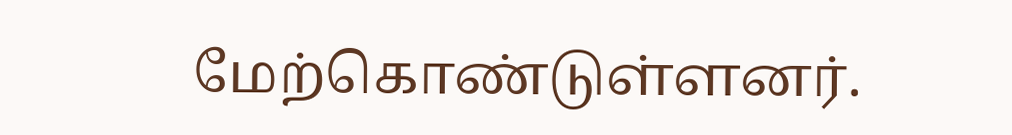மேற்கொண்டுள்ளனர்.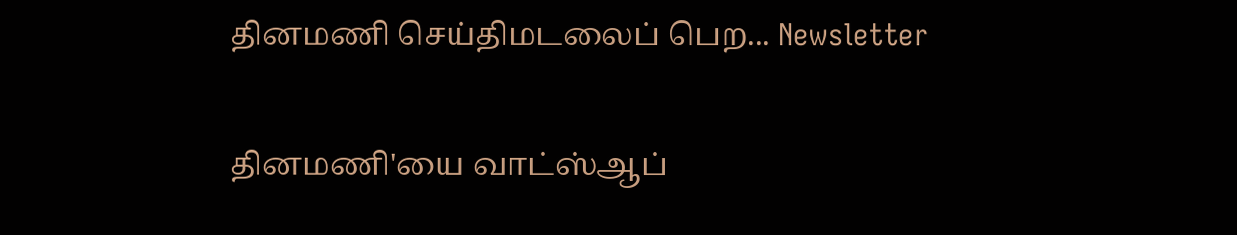தினமணி செய்திமடலைப் பெற... Newsletter

தினமணி'யை வாட்ஸ்ஆப்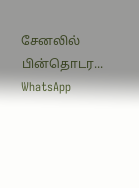சேனலில் பின்தொடர... WhatsApp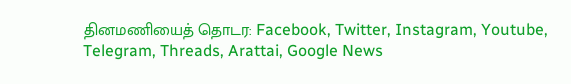தினமணியைத் தொடர: Facebook, Twitter, Instagram, Youtube, Telegram, Threads, Arattai, Google News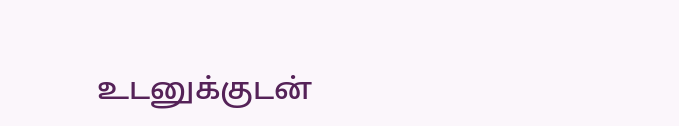உடனுக்குடன்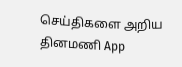செய்திகளை அறிய தினமணி App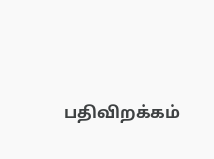பதிவிறக்கம்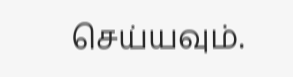செய்யவும்.